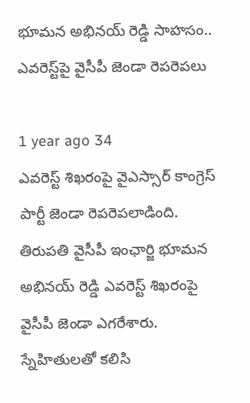భూమన అభినయ్ రెడ్డి సాహసం.. ఎవరెస్ట్‌పై వైసీపీ జెండా రెపరెపలు

1 year ago 34
ఎవరెస్ట్ శిఖరంపై వైఎస్సార్ కాంగ్రెస్ పార్టీ జెండా రెపరెపలాడింది. తిరుపతి వైసీపీ ఇంఛార్జి భూమన అభినయ్ రెడ్డి ఎవరెస్ట్ శిఖరంపై వైసీపీ జెండా ఎగరేశారు. స్నేహితులతో కలిసి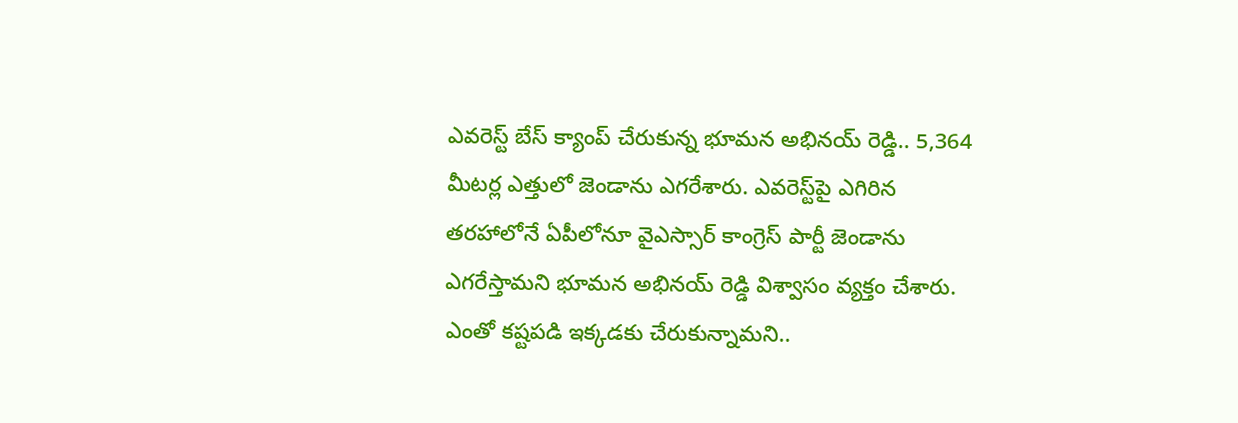ఎవరెస్ట్ బేస్ క్యాంప్ చేరుకున్న భూమన అభినయ్ రెడ్డి.. 5,364 మీట‌ర్ల ఎత్తులో జెండాను ఎగరేశారు. ఎవరెస్ట్‌పై ఎగిరిన తరహాలోనే ఏపీలోనూ వైఎస్సార్ కాంగ్రెస్ పార్టీ జెండాను ఎగరేస్తామని భూమన అభినయ్ రెడ్డి విశ్వాసం వ్యక్తం చేశారు. ఎంతో కష్టపడి ఇక్కడకు చేరుకున్నామని..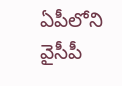ఏపీలోని వైసీపీ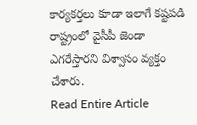కార్యకర్తలు కూడా ఇలాగే కష్టపడి రాష్ట్రంలో వైసీపీ జెండా ఎగరేస్తారని విశ్వాసం వ్యక్తం చేశారు.
Read Entire Article